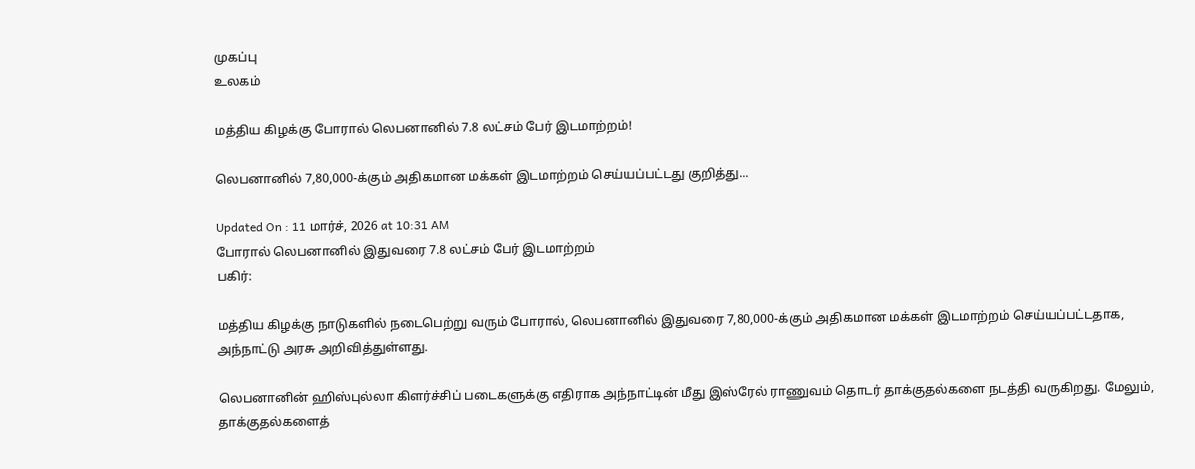முகப்பு
உலகம்

மத்திய கிழக்கு போரால் லெபனானில் 7.8 லட்சம் பேர் இடமாற்றம்!

லெபனானில் 7,80,000-க்கும் அதிகமான மக்கள் இடமாற்றம் செய்யப்பட்டது குறித்து...

Updated On : 11 மார்ச், 2026 at 10:31 AM
போரால் லெபனானில் இதுவரை 7.8 லட்சம் பேர் இடமாற்றம்
பகிர்:

மத்திய கிழக்கு நாடுகளில் நடைபெற்று வரும் போரால், லெபனானில் இதுவரை 7,80,000-க்கும் அதிகமான மக்கள் இடமாற்றம் செய்யப்பட்டதாக, அந்நாட்டு அரசு அறிவித்துள்ளது.

லெபனானின் ஹிஸ்புல்லா கிளர்ச்சிப் படைகளுக்கு எதிராக அந்நாட்டின் மீது இஸ்ரேல் ராணுவம் தொடர் தாக்குதல்களை நடத்தி வருகிறது. மேலும், தாக்குதல்களைத்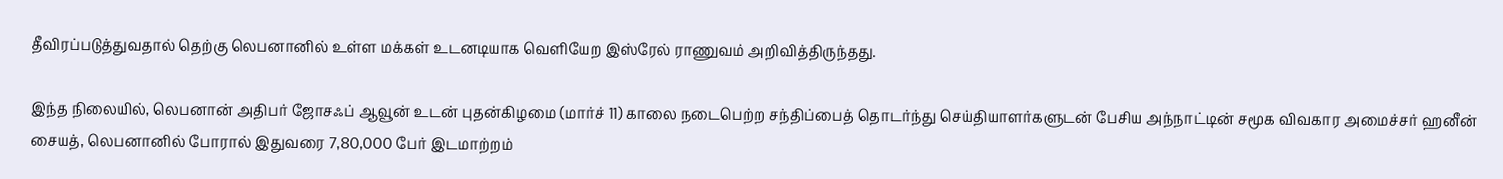தீவிரப்படுத்துவதால் தெற்கு லெபனானில் உள்ள மக்கள் உடனடியாக வெளியேற இஸ்ரேல் ராணுவம் அறிவித்திருந்தது.

இந்த நிலையில், லெபனான் அதிபர் ஜோசஃப் ஆவூன் உடன் புதன்கிழமை (மார்ச் 11) காலை நடைபெற்ற சந்திப்பைத் தொடர்ந்து செய்தியாளர்களுடன் பேசிய அந்நாட்டின் சமூக விவகார அமைச்சர் ஹனீன் சையத், லெபனானில் போரால் இதுவரை 7,80,000 பேர் இடமாற்றம்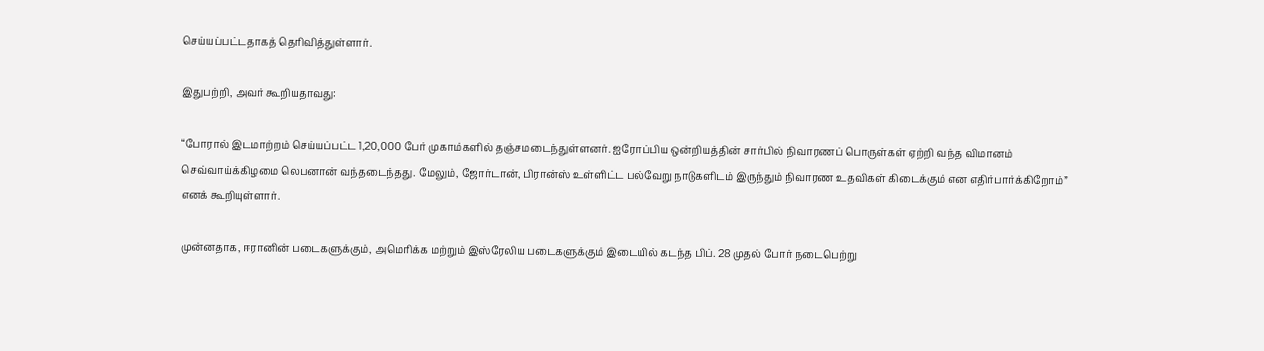செய்யப்பட்டதாகத் தெரிவித்துள்ளார்.

இதுபற்றி, அவர் கூறியதாவது:

“போரால் இடமாற்றம் செய்யப்பட்ட 1,20,000 பேர் முகாம்களில் தஞ்சமடைந்துள்ளனர். ஐரோப்பிய ஒன்றியத்தின் சார்பில் நிவாரணப் பொருள்கள் ஏற்றி வந்த விமானம் செவ்வாய்க்கிழமை லெபனான் வந்தடைந்தது. மேலும், ஜோர்டான், பிரான்ஸ் உள்ளிட்ட பல்வேறு நாடுகளிடம் இருந்தும் நிவாரண உதவிகள் கிடைக்கும் என எதிர்பார்க்கிறோம்” எனக் கூறியுள்ளார்.

முன்னதாக, ஈரானின் படைகளுக்கும், அமெரிக்க மற்றும் இஸ்ரேலிய படைகளுக்கும் இடையில் கடந்த பிப். 28 முதல் போர் நடைபெற்று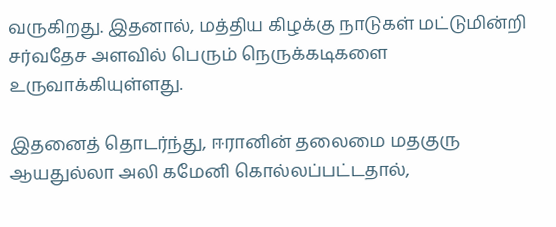வருகிறது. இதனால், மத்திய கிழக்கு நாடுகள் மட்டுமின்றி சர்வதேச அளவில் பெரும் நெருக்கடிகளை உருவாக்கியுள்ளது.

இதனைத் தொடர்ந்து, ஈரானின் தலைமை மதகுரு ஆயதுல்லா அலி கமேனி கொல்லப்பட்டதால்,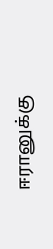ஈரானுக்கு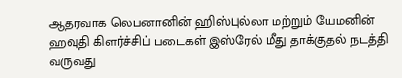ஆதரவாக லெபனானின் ஹிஸ்புல்லா மற்றும் யேமனின் ஹவுதி கிளர்ச்சிப் படைகள் இஸ்ரேல் மீது தாக்குதல் நடத்தி வருவது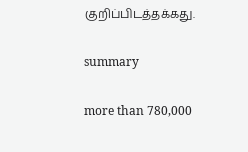குறிப்பிடத்தக்கது.

summary

more than 780,000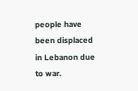people have been displaced in Lebanon due to war.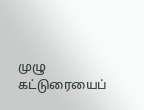முழு கட்டுரையைப்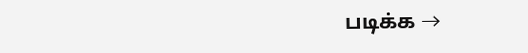படிக்க →